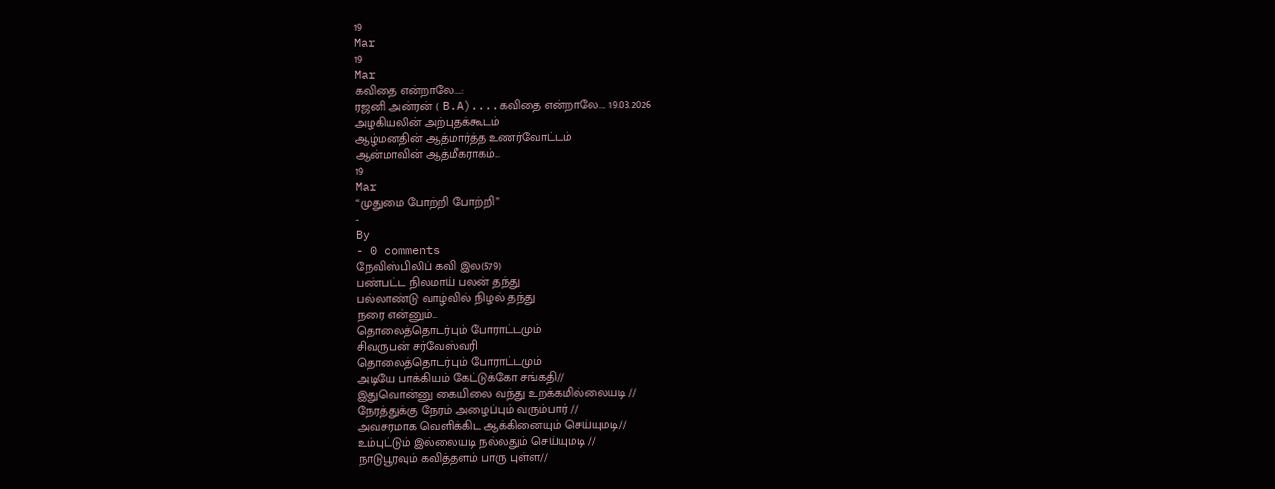19
Mar
19
Mar
கவிதை என்றாலே….:
ரஜனி அன்ரன் ( B.A)....கவிதை என்றாலே.... 19.03.2026
அழகியலின் அற்புதக்கூடம்
ஆழ்மனதின் ஆத்மார்த்த உணர்வோட்டம்
ஆன்மாவின் ஆத்மீகராகம்...
19
Mar
“முதுமை போற்றி போற்றி”
-
By
- 0 comments
நேவிஸ்பிலிப் கவி இல(579)
பண்பட்ட நிலமாய் பலன் தந்து
பல்லாண்டு வாழ்வில் நிழல் தந்து
நரை என்னும்...
தொலைத்தொடர்பும் போராட்டமும்
சிவருபன் சர்வேஸ்வரி
தொலைத்தொடர்பும் போராட்டமும்
அடியே பாக்கியம் கேட்டுக்கோ சங்கதி//
இதுவொன்னு கையிலை வந்து உறக்கமில்லையடி //
நேரத்துக்கு நேரம் அழைப்பும் வரும்பார் //
அவசரமாக வெளிக்கிட ஆக்கினையும் செய்யுமடி//
உம்புட்டும் இல்லையடி நல்லதும் செய்யுமடி //
நாடுபூரவும் கவித்தளம் பாரு புள்ள//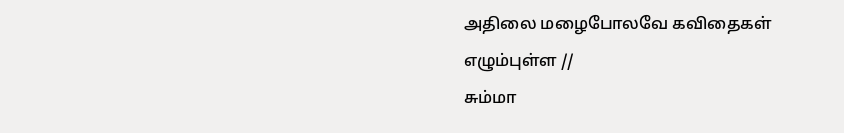அதிலை மழைபோலவே கவிதைகள் எழும்புள்ள //
சும்மா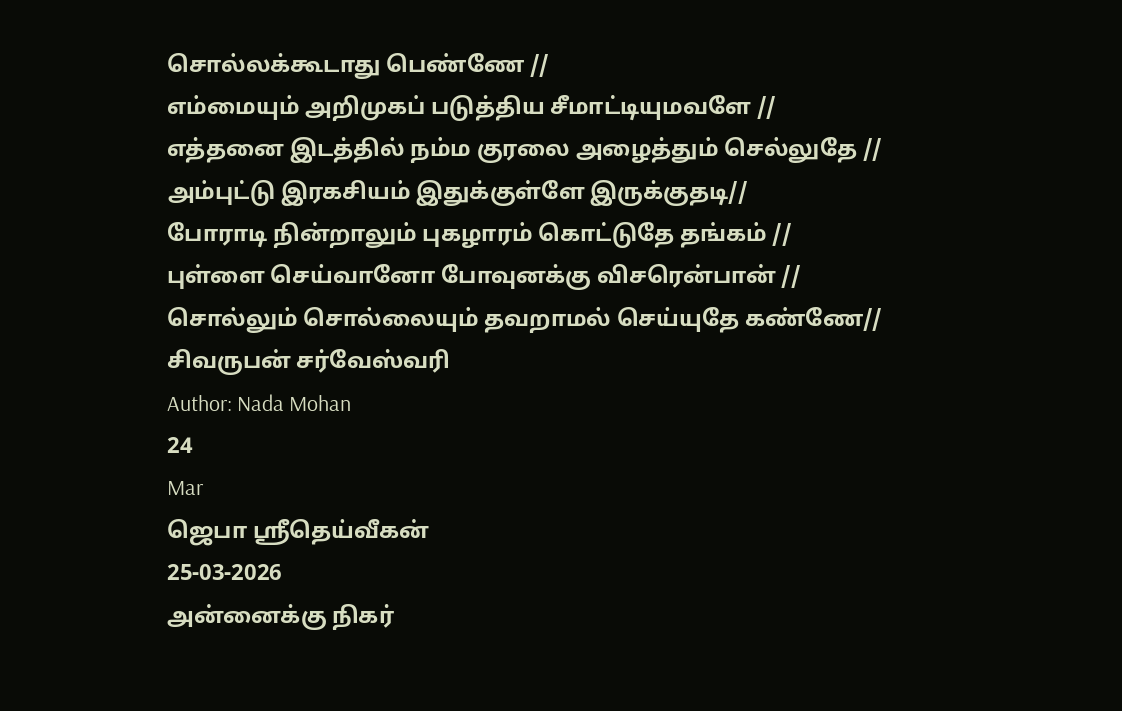சொல்லக்கூடாது பெண்ணே //
எம்மையும் அறிமுகப் படுத்திய சீமாட்டியுமவளே //
எத்தனை இடத்தில் நம்ம குரலை அழைத்தும் செல்லுதே //
அம்புட்டு இரகசியம் இதுக்குள்ளே இருக்குதடி//
போராடி நின்றாலும் புகழாரம் கொட்டுதே தங்கம் //
புள்ளை செய்வானோ போவுனக்கு விசரென்பான் //
சொல்லும் சொல்லையும் தவறாமல் செய்யுதே கண்ணே//
சிவருபன் சர்வேஸ்வரி
Author: Nada Mohan
24
Mar
ஜெபா ஸ்ரீதெய்வீகன்
25-03-2026
அன்னைக்கு நிகர்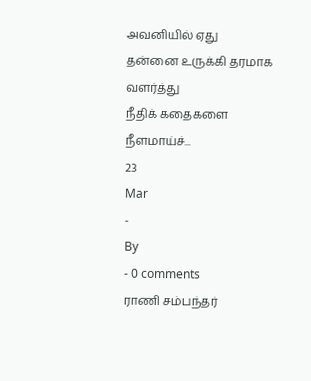அவனியில் ஏது
தன்னை உருக்கி தரமாக வளர்த்து
நீதிக் கதைகளை நீளமாய்ச்...
23
Mar
-
By
- 0 comments
ராணி சம்பந்தர்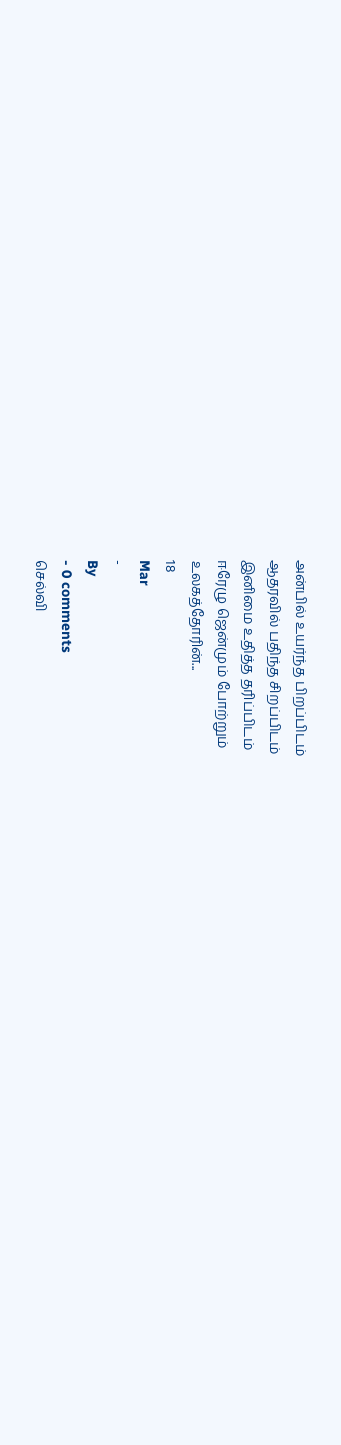அன்பில் உயர்ந்த பிறப்பிடம்
ஆதரவில் பதிந்த சிறப்பிடம்
இனிமை உதித்த தரிப்பிடம்
ஈரேழு ஜென்மும் போற்றும்
உலகத்தோரின்...
18
Mar
-
By
- 0 comments
செல்வி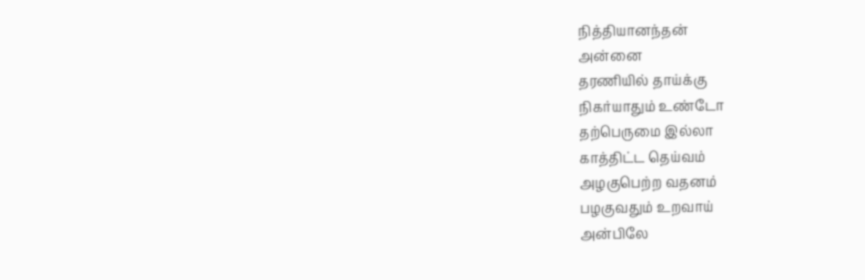நித்தியானந்தன்
அன்னை
தரணியில் தாய்க்கு
நிகர்யாதும் உண்டோ
தற்பெருமை இல்லா
காத்திட்ட தெய்வம்
அழகுபெற்ற வதனம்
பழகுவதும் உறவாய்
அன்பிலே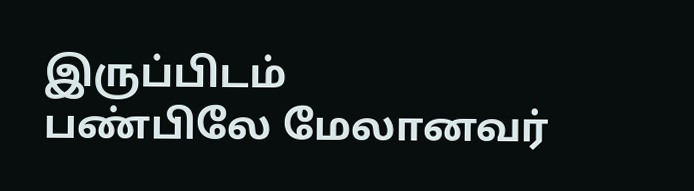இருப்பிடம்
பண்பிலே மேலானவர்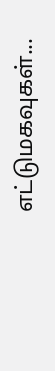எட்டுமகவுகள்...